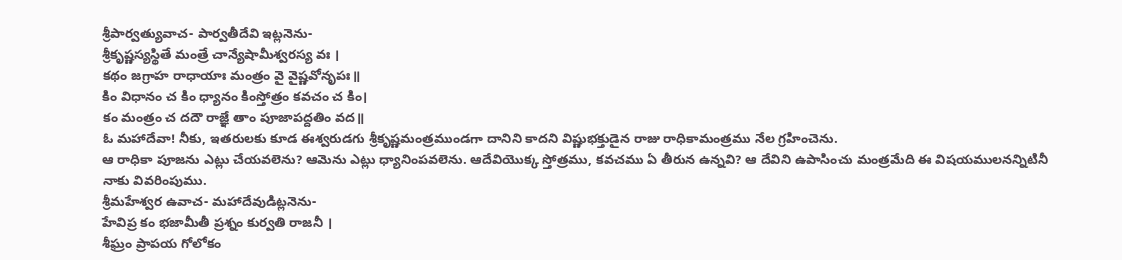శ్రీపార్వత్యువాచ- పార్వతీదేవి ఇట్లనెను-
శ్రీకృష్ణస్యస్థితే మంత్రే చాన్యేషామీశ్వరస్య వః ।
కథం జగ్రాహ రాధాయాః మంత్రం వై వైష్ణవోనృపః॥
కిం విధానం చ కిం ధ్యానం కింస్తోత్రం కవచం చ కిం।
కం మంత్రం చ దదౌ రాజ్ఞే తాం పూజాపద్దతిం వద॥
ఓ మహాదేవా! నీకు, ఇతరులకు కూడ ఈశ్వరుడగు శ్రీకృష్ణమంత్రముండగా దానిని కాదని విష్ణుభక్తుడైన రాజు రాధికామంత్రము నేల గ్రహించెను.
ఆ రాధికా పూజను ఎట్లు చేయవలెను? ఆమెను ఎట్లు ధ్యానింపవలెను. ఆదేవియొక్క స్తోత్రము, కవచము ఏ తీరున ఉన్నవి? ఆ దేవిని ఉపాసించు మంత్రమేది ఈ విషయములనన్నిటినీ నాకు వివరింపుము.
శ్రీమహేశ్వర ఉవాచ- మహాదేవుడిట్లనెను-
హేవిప్ర కం భజామీతీ ప్రశ్నం కుర్వతి రాజనీ ।
శీఘ్రం ప్రాపయ గోలోకం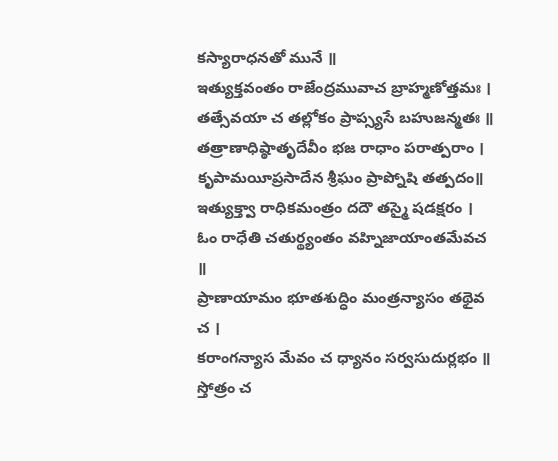కస్యారాధనతో మునే ॥
ఇత్యుక్తవంతం రాజేంద్రమువాచ బ్రాహ్మణోత్తమః ।
తత్సేవయా చ తల్లోకం ప్రాప్స్యసే బహుజన్మతః ॥
తత్రాణాధిష్ఠాతృదేవీం భజ రాధాం పరాత్పరాం ।
కృపామయీప్రసాదేన శ్రీఘం ప్రాప్నోషి తత్పదం॥
ఇత్యుక్త్వా రాధికమంత్రం దదౌ తస్మై షడక్షరం ।
ఓం రాధేతి చతుర్థ్యంతం వహ్నిజాయాంతమేవచ ॥
ప్రాణాయామం భూతశుద్ధిం మంత్రన్యాసం తథైవ చ ।
కరాంగన్యాస మేవం చ ధ్యానం సర్వసుదుర్లభం ॥
స్తోత్రం చ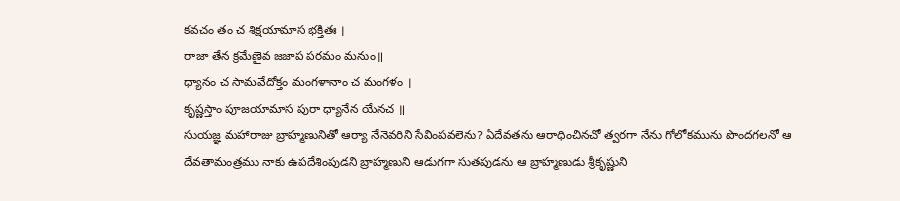కవచం తం చ శిక్షయామాస భక్తితః ।
రాజా తేన క్రమేణైవ జజాప పరమం మనుం॥
ధ్యానం చ సామవేదోక్తం మంగళానాం చ మంగళం ।
కృష్ణస్తాం పూజయామాస పురా ధ్యానేన యేనచ ॥
సుయజ్ఞ మహారాజు బ్రాహ్మణునితో ఆర్యా నేనెవరిని సేవింపవలెను? ఏదేవతను ఆరాధించినచో త్వరగా నేను గోలోకమును పొందగలనో ఆ దేవతామంత్రము నాకు ఉపదేశింపుడని బ్రాహ్మణుని ఆడుగగా సుతపుడను ఆ బ్రాహ్మణుడు శ్రీకృష్ణుని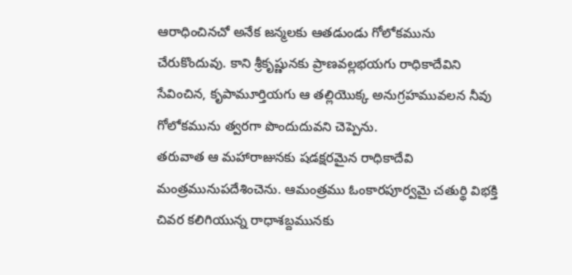ఆరాధించినచో అనేక జన్మలకు ఆతడుండు గోలోకమును చేరుకొందువు. కాని శ్రీకృష్ణునకు ప్రాణవల్లభయగు రాధికాదేవిని సేవించిన, కృపామూర్తియగు ఆ తల్లియొక్క అనుగ్రహమువలన నీవు గోలోకమును త్వరగా పొందుదువని చెప్పెను.
తరువాత ఆ మహారాజునకు షడక్షరమైన రాధికాదేవి మంత్రమునుపదేశించెను. ఆమంత్రము ఓంకారపూర్వమై చతుర్థి విభక్తి చివర కలిగియున్న రాధాశబ్దమునకు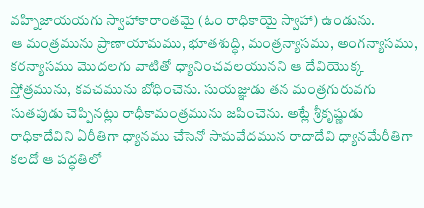వహ్నిజాయయగు స్వాహాకారాంతమై (ఓం రాధికాయై స్వాహా) ఉండును.
ఆ మంత్రమును ప్రాణాయామము, భూతశుద్ధి, మంత్రన్యాసము, అంగన్యాసము, కరన్యాసము మొదలగు వాటితో ధ్యానించవలయునని ఆ దేవియొక్క స్తోత్రమును, కవచమును బోధించెను. సుయజ్ఞుడు తన మంత్రగురువగు సుతపుడు చెప్పినట్లు రాధీకామంత్రమును జపించెను. అట్లే శ్రీకృష్ణుడు రాధికాదేవిని ఏరీతిగా ధ్యానము చేసెనో సామవేదమున రాదాదేవి ధ్యానమేరీతిగా కలదో ఆ పద్ధతిలో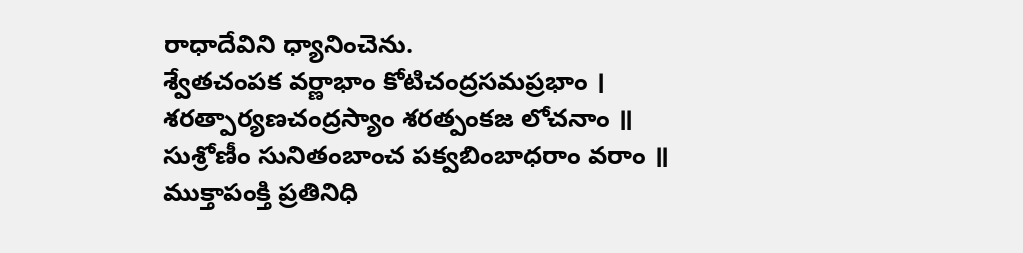రాధాదేవిని ధ్యానించెను.
శ్వేతచంపక వర్ణాభాం కోటిచంద్రసమప్రభాం ।
శరత్పార్యణచంద్రస్యాం శరత్పంకజ లోచనాం ॥
సుశ్రోణీం సునితంబాంచ పక్వబింబాధరాం వరాం ॥
ముక్తాపంక్తి ప్రతినిధి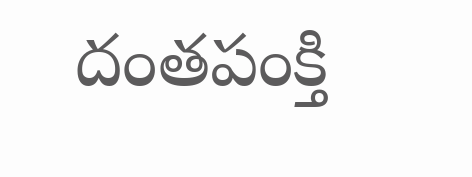దంతపంక్తి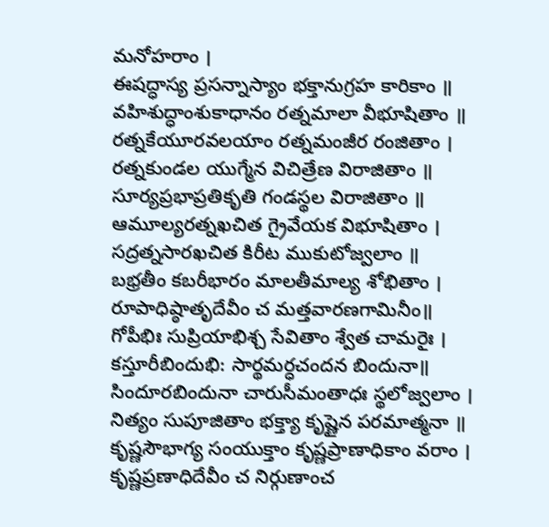మనోహరాం ।
ఈషద్ధాస్య ప్రసన్నాస్యాం భక్తానుగ్రహ కారికాం ॥
వహిశుద్ధాంశుకాధానం రత్నమాలా వీభూషితాం ॥
రత్నకేయూరవలయాం రత్నమంజీర రంజితాం ।
రత్నకుండల యుగ్మేన విచిత్రేణ విరాజితాం ॥
సూర్యప్రభాప్రతికృతి గండస్థల విరాజితాం ॥
ఆమూల్యరత్నఖచిత గ్రైవేయక విభూషితాం ।
సద్రత్నసారఖచిత కిరీట ముకుటోజ్వలాం ॥
బభ్రతీం కబరీభారం మాలతీమాల్య శోభితాం ।
రూపాధిష్ఠాతృదేవీం చ మత్తవారణగామినీం॥
గోపీభిః సుప్రియాభిశ్చ సేవితాం శ్వేత చామరైః ।
కస్తూరీబిందుభి: సార్థమర్ధచందన బిందునా॥
సిందూరబిందునా చారుసీమంతాధః స్థలోజ్వలాం ।
నిత్యం సుపూజితాం భక్త్యా కృష్ణైన పరమాత్మనా ॥
కృష్ణసౌభాగ్య సంయుక్తాం కృష్ణప్రాణాధికాం వరాం ।
కృష్ణప్రణాధిదేవీం చ నిర్గుణాంచ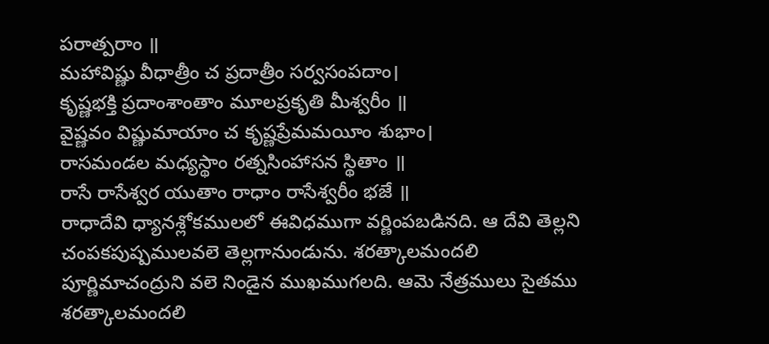పరాత్పరాం ॥
మహావిష్ణు వీధాత్రీం చ ప్రదాత్రీం సర్వసంపదాం।
కృష్ణభక్తి ప్రదాంశాంతాం మూలప్రకృతి మీశ్వరీం ॥
వైష్ణవం విష్ణుమాయాం చ కృష్ణప్రేమమయీం శుభాం।
రాసమండల మధ్యస్థాం రత్నసింహాసన స్థితాం ॥
రాసే రాసేశ్వర యుతాం రాధాం రాసేశ్వరీం భజే ॥
రాధాదేవి ధ్యానశ్లోకములలో ఈవిధముగా వర్ణింపబడినది. ఆ దేవి తెల్లని చంపకపుష్పములవలె తెల్లగానుండును. శరత్కాలమందలి పూర్ణిమాచంద్రుని వలె నిండైన ముఖముగలది. ఆమె నేత్రములు సైతము శరత్కాలమందలి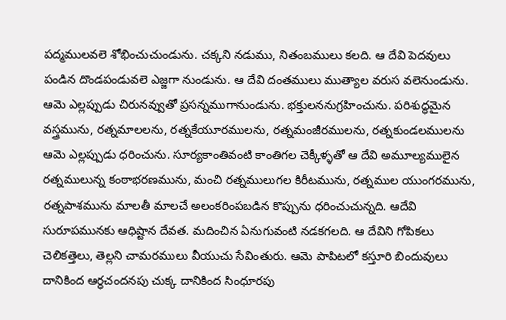పద్మములవలె శోభించుచుండును. చక్కని నడుము, నితంబములు కలది. ఆ దేవి పెదవులు పండిన దొండపండువలె ఎజ్జగా నుండును. ఆ దేవి దంతములు ముత్యాల వరుస వలెనుండును. ఆమె ఎల్లప్పుడు చిరునవ్వుతో ప్రసన్నముగానుండును. భక్తులననుగ్రహించును. పరిశుద్ధమైన వస్త్రమును, రత్నమాలలను, రత్నకేయూరములను, రత్నమంజీరములను, రత్నకుండలములను ఆమె ఎల్లప్పుడు ధరించును. సూర్యకాంతివంటి కాంతిగల చెక్కీళ్ళతో ఆ దేవి అమూల్యములైన రత్నములున్న కంఠాభరణమును, మంచి రత్నములుగల కిరీటమును, రత్నముల యుంగరమును, రత్నపాశమును మాలతీ మాలచే అలంకరింపబడిన కొప్పును ధరించుచున్నది. ఆదేవి సురూపమునకు ఆధిష్టాన దేవత. మదించిన ఏనుగువంటి నడకగలది. ఆ దేవిని గోపికలు చెలికత్తెలు, తెల్లని చామరములు వీయుచు సేవింతురు. ఆమె పాపిటలో కస్తూరి బిందువులు దానికింద ఆర్ధచందనపు చుక్క దానికింద సింధూరపు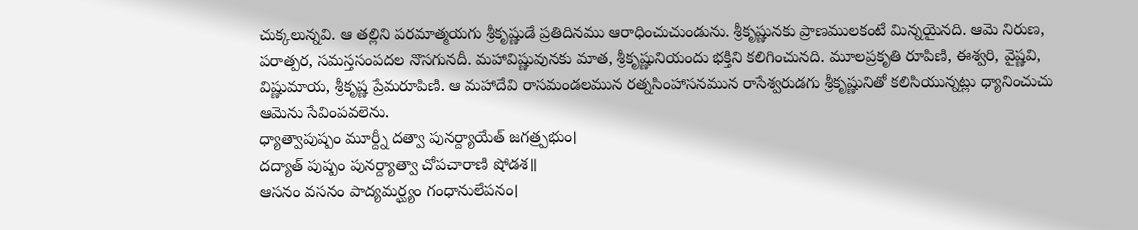చుక్కలున్నవి. ఆ తల్లిని పరమాత్మయగు శ్రీకృష్ణుడే ప్రతిదినము ఆరాధించుచుండును. శ్రీకృష్ణునకు ప్రాణములకంటే మిన్నయైనది. ఆమె నిరుణ, పరాత్పర, సమస్తసంపదల నొసగునదీ. మహావిష్ణువునకు మాత, శ్రీకృష్ణునియందు భక్తిని కలిగించునది. మూలప్రకృతి రూపిణి, ఈశ్వరి, వైష్ణవి, విష్ణుమాయ, శ్రీకృష్ణ ప్రేమరూపిణి. ఆ మహాదేవి రాసమండలమున రత్నసింహాసనమున రాసేశ్వరుడగు శ్రీకృష్ణునితో కలిసియున్నట్లు ధ్యానించుచు ఆమెను సేవింపవలెను.
ధ్యాత్వాపుష్పం మూర్ద్నీ దత్వా పునర్ద్యాయేత్ జగత్ర్పభుం।
దద్యాత్ పుష్పం పునర్ద్యాత్వా చోపచారాణి షోడశ॥
ఆసనం వసనం పాద్యమర్ఘ్యం గంధానులేపనం।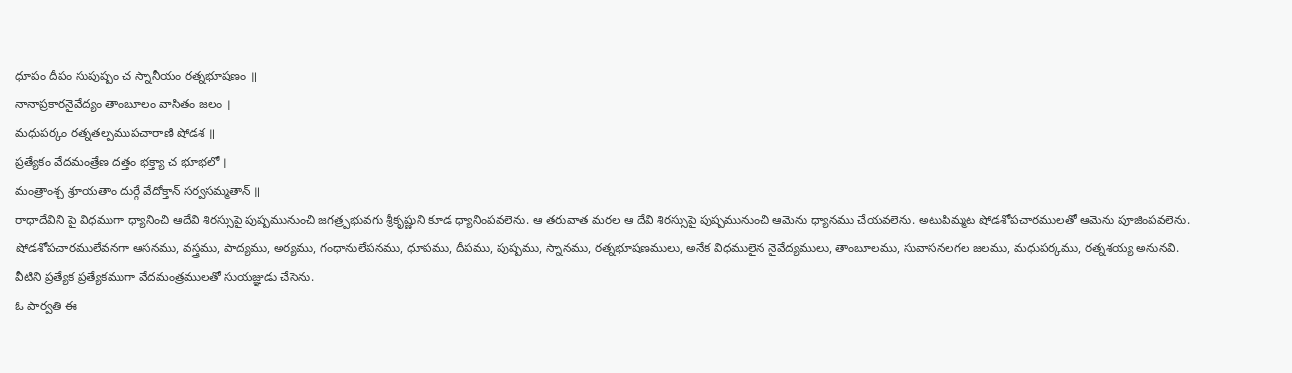ధూపం దీపం సుపుష్పం చ స్నానీయం రత్నభూషణం ॥
నానాప్రకారనైవేద్యం తాంబూలం వాసితం జలం ।
మధుపర్కం రత్నతల్పముపచారాణి షోడశ ॥
ప్రత్యేకం వేదమంత్రేణ దత్తం భక్త్యా చ భూభలో ।
మంత్రాంశ్చ శ్రూయతాం దుర్గే వేదోక్తాన్ సర్వసమ్మతాన్ ॥
రాధాదేవిని పై విధముగా ధ్యానించి ఆదేవి శిరస్సుపై పుష్పమునుంచి జగత్ర్పభువగు శ్రీకృష్ణుని కూడ ధ్యానింపవలెను. ఆ తరువాత మరల ఆ దేవి శిరస్సుపై పుష్పమునుంచి ఆమెను ధ్యానము చేయవలెను. అటుపిమ్మట షోడశోపచారములతో ఆమెను పూజింపవలెను.
షోడశోపచారములేవనగా ఆసనము, వస్త్రము, పాద్యము, అర్యము, గంధానులేపనము, ధూపము, దీపము, పుష్పము, స్నానము, రత్నభూషణములు, అనేక విధములైన నైవేద్యములు, తాంబూలము, సువాసనలగల జలము, మధుపర్కము, రత్నశయ్య అనునవి. వీటిని ప్రత్యేక ప్రత్యేకముగా వేదమంత్రములతో సుయజ్ఞుడు చేసెను.
ఓ పార్వతి ఈ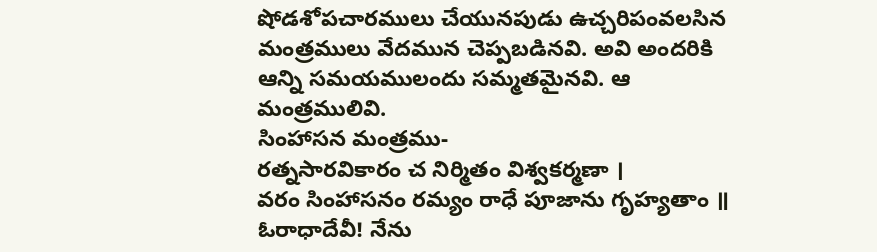షోడశోపచారములు చేయునపుడు ఉచ్చరిపంవలసిన మంత్రములు వేదమున చెప్పబడినవి. అవి అందరికి ఆన్ని సమయములందు సమ్మతమైనవి. ఆ మంత్రములివి.
సింహాసన మంత్రము-
రత్నసారవికారం చ నిర్మితం విశ్వకర్మణా ।
వరం సింహాసనం రమ్యం రాధే పూజాను గృహ్యతాం ॥
ఓరాధాదేవీ! నేను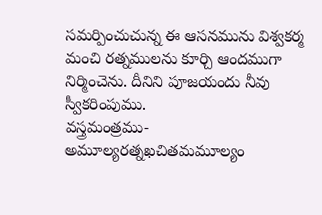సమర్పించుచున్న ఈ ఆసనమును విశ్వకర్మ మంచి రత్నములను కూర్చి ఆందముగా నిర్మించెను. దీనిని పూజయందు నీవు స్వీకరింపుము.
వస్త్రమంత్రము-
అమూల్యరత్నఖచితమమూల్యం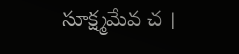సూక్ష్మమేవ చ ।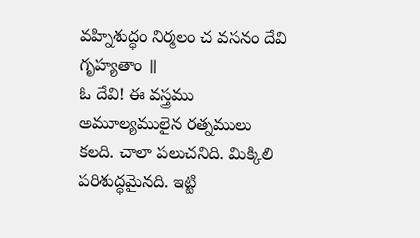వహ్నిశుద్ధం నిర్మలం చ వసనం దేవి గృహ్యతాం ॥
ఓ దేవి! ఈ వస్త్రము అమూల్యములైన రత్నములు కలది. చాలా పలుచనిది. మిక్కిలి పరిశుద్ధమైనది. ఇట్టి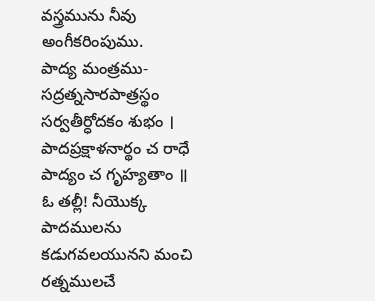వస్త్రమును నీవు అంగీకరింపుము.
పాద్య మంత్రము-
సద్రత్నసారపాత్రస్థం సర్వతీర్ధోదకం శుభం ।
పాదప్రక్షాళనార్థం చ రాధే పాద్యం చ గృహ్యతాం ॥
ఓ తల్లీ! నీయొక్క పాదములను కడుగవలయునని మంచి రత్నములచే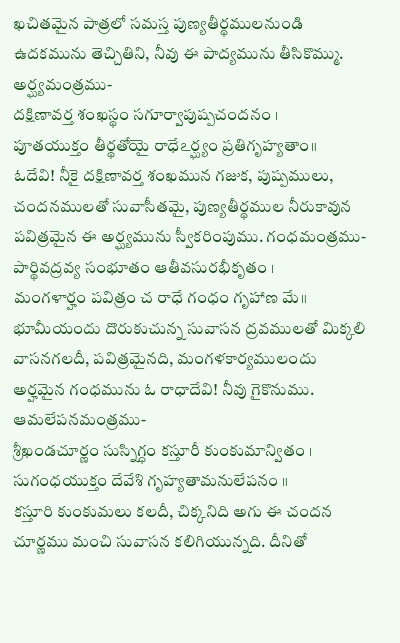ఖచితమైన పాత్రలో సమస్త పుణ్యతీర్థములనుండి ఉదకమును తెచ్చితిని, నీవు ఈ పాద్యమును తీసికొమ్ము.
అర్ఘ్యమంత్రము-
దక్షిణావర్త శంఖస్థం సగూర్వాపుష్పచందనం ।
పూతయుక్తం తీర్థతోయై రాధేఽర్ఘ్యం ప్రతిగృహ్యతాం॥
ఓదేవి! నీకై దక్షిణావర్త శంఖమున గజుక, పుష్పములు, చందనములతో సువాసీతమై, పుణ్యతీర్థముల నీరుకావున పవిత్రమైన ఈ అర్ఘ్యమును స్వీకరింపుము. గంధమంత్రము-
పార్థివద్రవ్య సంభూతం ఆతీవసురభీకృతం ।
మంగళార్హం పవిత్రం చ రాధే గంధం గృహాణ మే॥
భూమీయందు దొరుకుచున్న సువాసన ద్రవములతో మిక్కలి వాసనగలదీ, పవిత్రమైనది, మంగళకార్యములందు అర్హమైన గంధమును ఓ రాధాదేవి! నీవు గైకొనుము.
ఆమలేపనమంత్రము-
శ్రీఖండచూర్ణం సుస్నిగ్ధం కస్తూరీ కుంకుమాన్వితం ।
సుగంధయుక్తం దేవేశి గృహ్యతామనులేపనం ॥
కస్తూరి కుంకుమలు కలదీ, చిక్కనిది అగు ఈ చందన చూర్ణము మంచి సువాసన కలిగియున్నది. దీనితో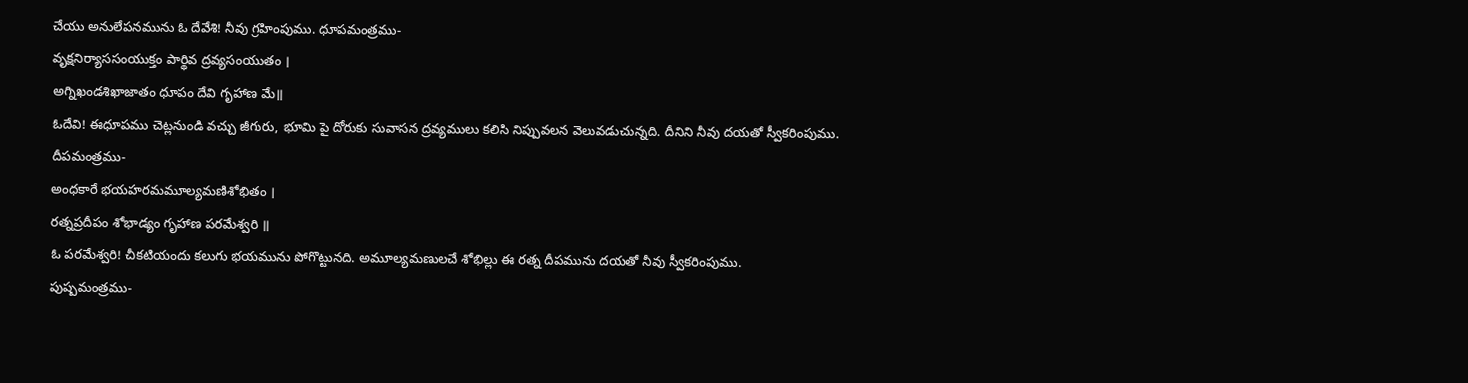చేయు అనులేపనమును ఓ దేవేశి! నీవు గ్రహింపుము. ధూపమంత్రము-
వృక్షనిర్యాససంయుక్తం పార్థివ ద్రవ్యసంయుతం ।
అగ్నిఖండశిఖాజాతం ధూపం దేవి గృహాణ మే॥
ఓదేవి! ఈధూపము చెట్లనుండి వచ్చు జీగురు, భూమి పై దోరుకు సువాసన ద్రవ్యములు కలిసి నిప్పువలన వెలువడుచున్నది. దీనిని నీవు దయతో స్వీకరింపుము.
దీపమంత్రము-
అంధకారే భయహరమమూల్యమణిశోభితం ।
రత్నప్రదీపం శోభాడ్యం గృహాణ పరమేశ్వరి ॥
ఓ పరమేశ్వరి! చీకటియందు కలుగు భయమును పోగొట్టునది. అమూల్యమణులచే శోభిల్లు ఈ రత్న దీపమును దయతో నీవు స్వీకరింపుము.
పుష్పమంత్రము-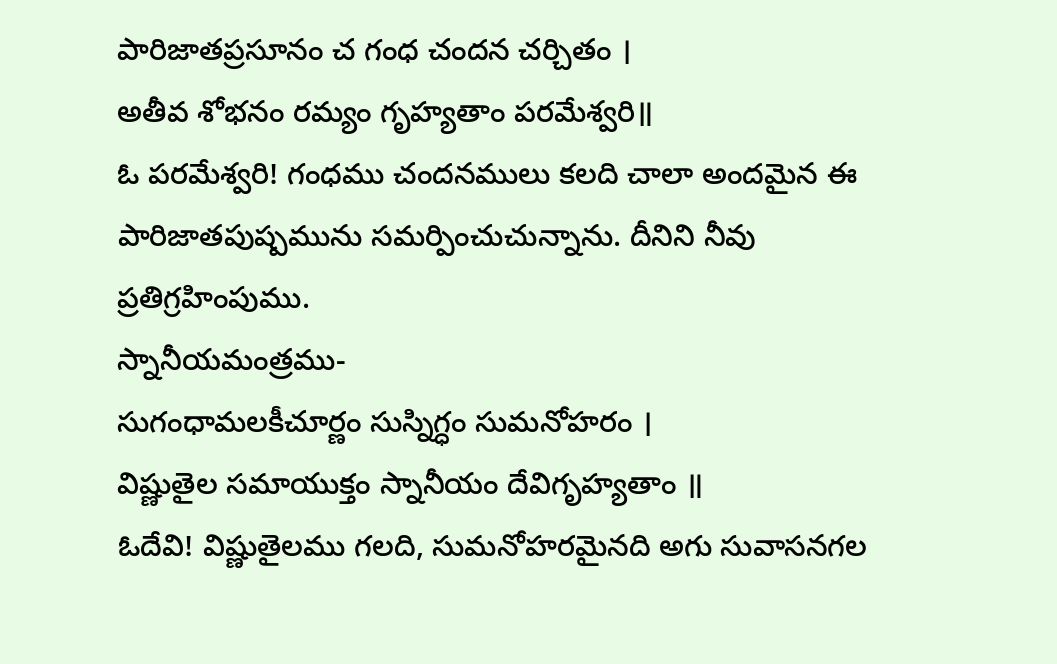పారిజాతప్రసూనం చ గంధ చందన చర్చితం ।
అతీవ శోభనం రమ్యం గృహ్యతాం పరమేశ్వరి॥
ఓ పరమేశ్వరి! గంధము చందనములు కలది చాలా అందమైన ఈ పారిజాతపుష్పమును సమర్పించుచున్నాను. దీనిని నీవు ప్రతిగ్రహింపుము.
స్నానీయమంత్రము-
సుగంధామలకీచూర్ణం సుస్నిగ్ధం సుమనోహరం ।
విష్ణుతైల సమాయుక్తం స్నానీయం దేవిగృహ్యతాం ॥
ఓదేవి! విష్ణుతైలము గలది, సుమనోహరమైనది అగు సువాసనగల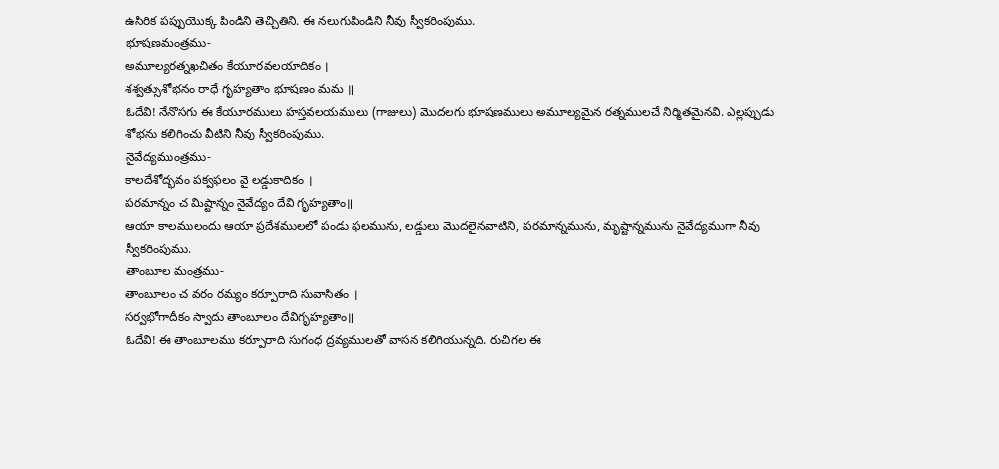ఉసిరిక పప్పుయొక్క పిండిని తెచ్చితిని. ఈ నలుగుపిండిని నీవు స్వీకరింపుము.
భూషణమంత్రము-
అమూల్యరత్నఖచితం కేయూరవలయాదికం ।
శశ్వత్సుశోభనం రాధే గృహ్యతాం భూషణం మమ ॥
ఓదేవి! నేనొసగు ఈ కేయూరములు హస్తవలయములు (గాజులు) మొదలగు భూషణములు అమూల్యమైన రత్నములచే నిర్మితమైనవి. ఎల్లప్పుడు శోభను కలిగించు వీటిని నీవు స్వీకరింపుము.
నైవేద్యముంత్రము-
కాలదేశోద్భవం పక్వఫలం వై లడ్డుకాదికం ।
పరమాన్నం చ మిష్టాన్నం నైవేద్యం దేవి గృహ్యతాం॥
ఆయా కాలములందు ఆయా ప్రదేశములలో పండు ఫలమును, లడ్డులు మొదలైనవాటిని, పరమాన్నమును, మృష్టాన్నమును నైవేద్యముగా నీవు స్వీకరింపుము.
తాంబూల మంత్రము-
తాంబూలం చ వరం రమ్యం కర్పూరాది సువాసితం ।
సర్వభోగాదీకం స్వాదు తాంబూలం దేవిగృహ్యతాం॥
ఓదేవి! ఈ తాంబూలము కర్పూరాది సుగంధ ద్రవ్యములతో వాసన కలిగియున్నది. రుచిగల ఈ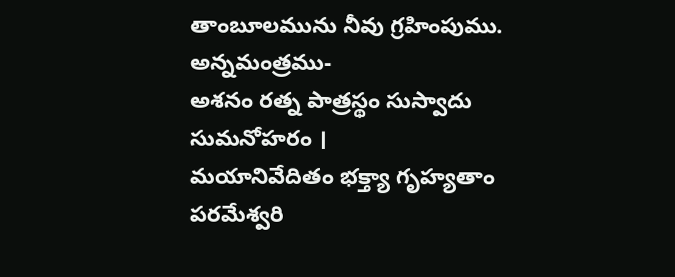తాంబూలమును నీవు గ్రహింపుము.
అన్నమంత్రము-
అశనం రత్న పాత్రస్థం సుస్వాదు సుమనోహరం ।
మయానివేదితం భక్త్యా గృహ్యతాం పరమేశ్వరి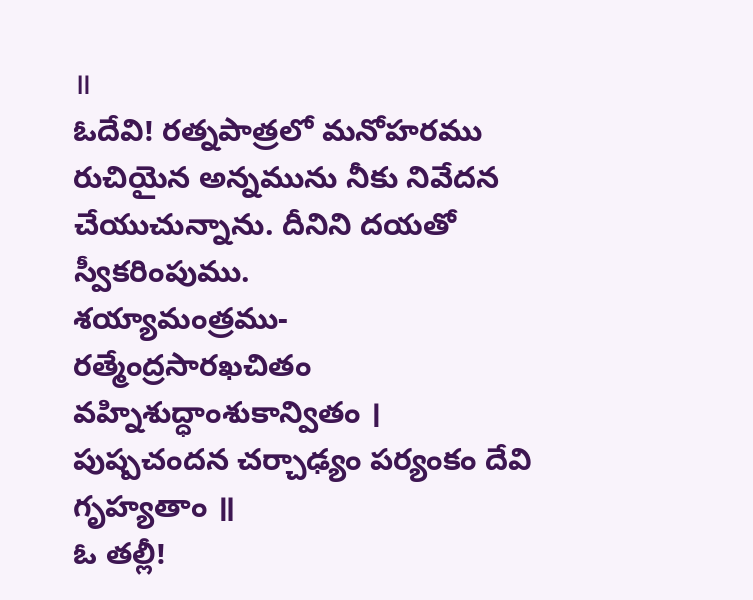॥
ఓదేవి! రత్నపాత్రలో మనోహరము రుచియైన అన్నమును నీకు నివేదన చేయుచున్నాను. దీనిని దయతో స్వీకరింపుము.
శయ్యామంత్రము-
రత్మేంద్రసారఖచితం వహ్నిశుద్ధాంశుకాన్వితం ।
పుష్పచందన చర్చాఢ్యం పర్యంకం దేవి గృహ్యతాం ॥
ఓ తల్లీ!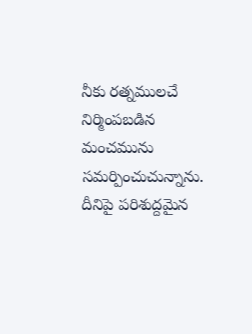నీకు రత్నములచే నిర్మింపబడిన మంచమును సమర్పించుచున్నాను. దీనిపై పరిశుద్దమైన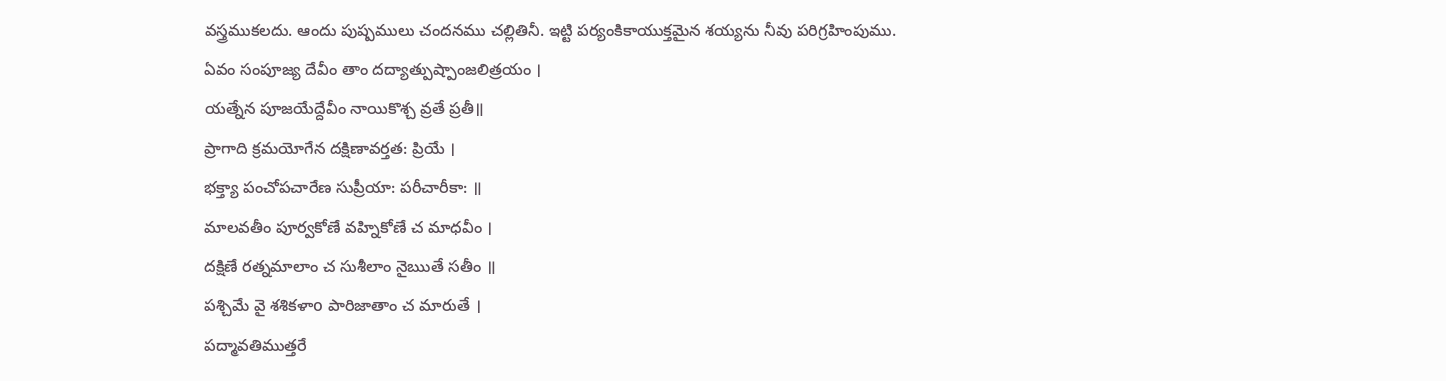వస్త్రముకలదు. ఆందు పుష్పములు చందనము చల్లితినీ. ఇట్టి పర్యంకికాయుక్తమైన శయ్యను నీవు పరిగ్రహింపుము.
ఏవం సంపూజ్య దేవీం తాం దద్యాత్పుష్పాంజలిత్రయం ।
యత్నేన పూజయేద్దేవీం నాయికొశ్చ వ్రతే ప్రతీ॥
ప్రాగాది క్రమయోగేన దక్షిణావర్తత: ప్రియే ।
భక్త్యా పంచోపచారేణ సుప్రీయా: పరీచారీకా: ॥
మాలవతీం పూర్వకోణే వహ్నికోణే చ మాధవీం ।
దక్షిణే రత్నమాలాం చ సుశీలాం నైఋతే సతీం ॥
పశ్చిమే వై శశికళాo పారిజాతాం చ మారుతే ।
పద్మావతిముత్తరే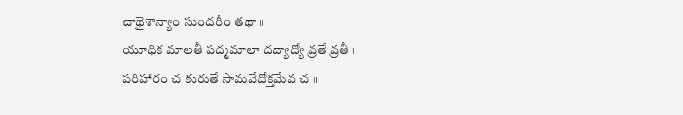చాథైశాన్యాం సుందరీం తథా ॥
యూధిక మాలతీ పద్మమాలా దద్యాద్యో వ్రతే వ్రతీ ।
పరిహారం చ కురుతే సామవేదోక్తమేవ చ ॥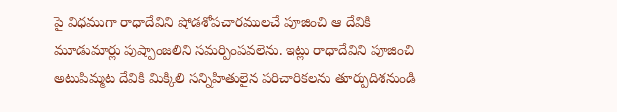పై విధముగా రాధాదేవిని షోడశోపచారములచే పూజించి ఆ దేవికి మూడుమార్లు పుష్పాంజలిని సమర్పింపవలెను. ఇట్లు రాధాదేవిని పూజించి అటుపిమ్మట దేవికి మిక్కిలి సన్నిహితులైన పరిచారికలను తూర్పుదిశనుండి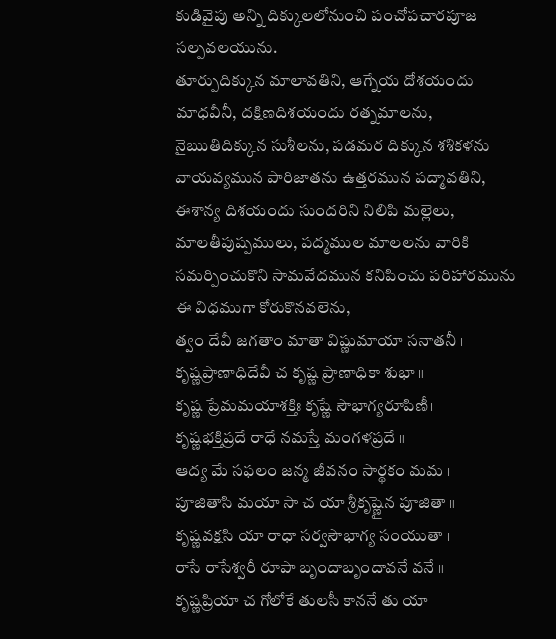కుడివైపు అన్ని దిక్కులలోనుంచి పంచోపచారపూజ సల్పవలయును.
తూర్పుదిక్కున మాలావతిని, ఆగ్నేయ దోశయందు మాధవీనీ, దక్షిణదిశయందు రత్నమాలను, నైఋతిదిక్కున సుశీలను, పడమర దిక్కున శశికళను వాయవ్యమున పారిజాతను ఉత్తరమున పద్మావతిని, ఈశాన్య దిశయందు సుందరిని నిలిపి మల్లెలు, మాలతీపుష్పములు, పద్మముల మాలలను వారికి సమర్పించుకొని సామవేదమున కనిపించు పరిహారమును ఈ విధముగా కోరుకొనవలెను,
త్వం దేవీ జగతాం మాతా విష్ణుమాయా సనాతనీ ।
కృష్ణప్రాణాధిదేవీ చ కృష్ణ ప్రాణాధికా శుభా ॥
కృష్ణ ప్రేమమయాశక్తిః కృష్ణే సౌభాగ్యరూపిణీ।
కృష్ణభక్తిప్రదే రాధే నమస్తే మంగళప్రదే ॥
ఆద్య మే సఫలం జన్మ జీవనం సార్థకం మమ ।
పూజితాసి మయా సా చ యా శ్రీకృష్ణైన పూజితా ॥
కృష్ణవక్షసి యా రాధా సర్వసౌభాగ్య సంయుతా ।
రాసే రాసేశ్వరీ రూపా బృందాబృందావనే వనే ॥
కృష్ణప్రియా చ గోలోకే తులసీ కాననే తు యా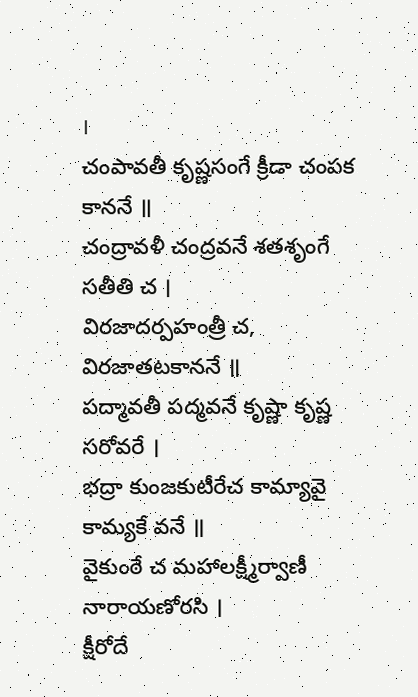।
చంపావతీ కృష్ణసంగే క్రీడా చంపక కాననే ॥
చంద్రావళీ చంద్రవనే శతశృంగే సతీతి చ ।
విరజాదర్పహంత్రీ చ, విరజాతటకాననే ॥
పద్మావతీ పద్మవనే కృష్ణా కృష్ణ సరోవరే ।
భద్రా కుంజకుటీరేచ కామ్యావై కామ్యకే వనే ॥
వైకుంఠే చ మహాలక్ష్మీర్వాణీ నారాయణోరసి ।
క్షీరోదే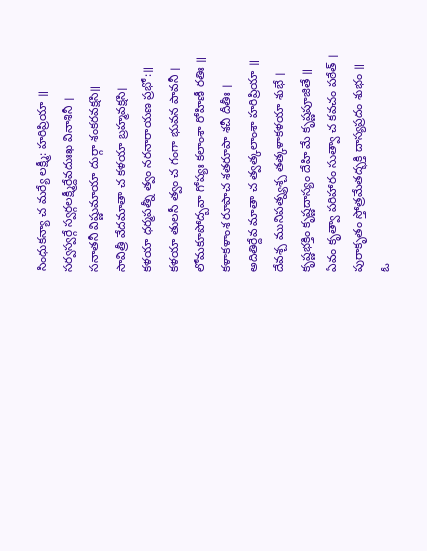సింధుకన్యా చ మర్యే లక్ష్మీ: హరిప్రియా ॥
సర్వస్వర్గే స్వర్గలక్ష్మీర్దేవదుఃఖ వినాశినీ ।
సనాతనీ విష్ణుమాయా దుర్గా శంకరవక్షసి॥
సావిత్రీ వేదమాతా చ కళయా బ్రహ్మవక్షసి।
కళయా ధర్మపత్నీ త్వం నరనారాయణ ప్రభో:॥
కళయా తులసీ త్వం చ గంగా భువన పావనీ ।
లోమకూపోద్బవా గోప్యః కలాంశా రోహిణీ రతిః ॥
కళాకళాంశ రూపాచ శతరూపా శచీ దీతీః ।
అదితిర్దేవ మాతా చ త్వత్కలాంశా హరిప్రియా ॥
దేవశ్చ మునిపత్న్యశ్చ తత్కళాకళయా శుభే ।
కృష్ణభక్తిం కృష్ణదాస్యం దేహి మే కృష్ణపూజితే ॥
ఏవం కృత్వా పరిహారం సుత్వా చ కవచం పఠేత్ ।
పురాకృతం స్తోత్రమేతద్భక్తి దాస్యప్రదం శుభం ॥
ఓ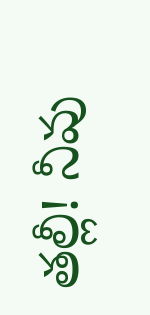తల్లీ! నీవు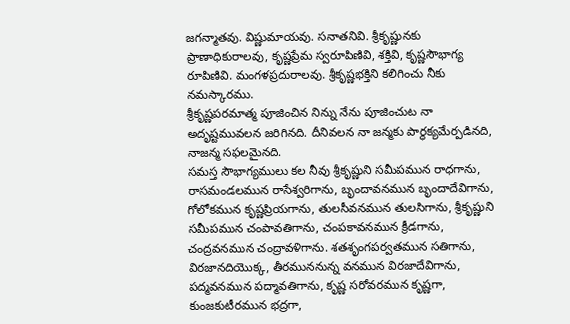జగన్మాతవు. విష్ణుమాయవు. సనాతనివి. శ్రీకృష్ణునకు ప్రాణాధికురాలవు, కృష్ణప్రేమ స్వరూపిణివి, శక్తివి, కృష్ణసౌభాగ్య రూపిణివి. మంగళప్రదురాలవు. శ్రీకృష్ణభక్తిని కలిగించు నీకు నమస్కారము.
శ్రీకృష్ణపరమాత్మ పూజించిన నిన్ను నేను పూజించుట నా అదృష్టమువలన జరిగినది. దీనివలన నా జన్మకు పార్థక్యమేర్పడినది, నాజన్మ సఫలమైనది.
సమస్త సౌభాగ్యములు కల నీవు శ్రీకృష్ణుని సమీపమున రాధగాను, రాసమండలమున రాసేశ్వరిగాను, బృందావనమున బృందాదేవిగాను, గోలోకమున కృష్ణప్రియగాను, తులసీవనమున తులసిగాను, శ్రీకృష్ణుని సమీపమున చంపావతిగాను, చంపకావనమున క్రీడగాను, చంద్రవనమున చంద్రావళిగాను. శతశృంగపర్వతమున సతిగాను, విరజానదియొక్క, తీరముననున్న వనమున విరజాదేవిగాను, పద్మవనమున పద్మావతిగాను, కృష్ణ సరోవరమున కృష్ణగా, కుంజకుటీరమున భద్రగా,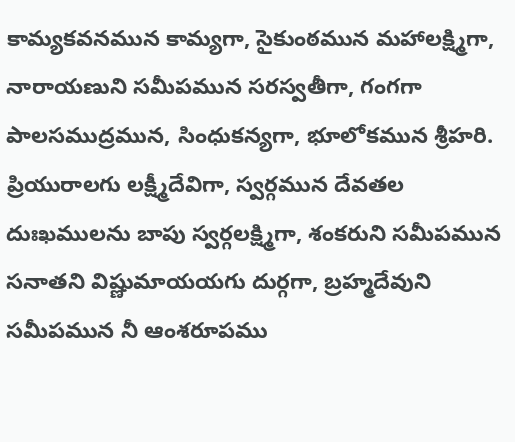కామ్యకవనమున కామ్యగా, సైకుంఠమున మహాలక్ష్మిగా, నారాయణుని సమీపమున సరస్వతీగా, గంగగా పాలసముద్రమున, సింధుకన్యగా, భూలోకమున శ్రీహరి. ప్రియురాలగు లక్ష్మీదేవిగా, స్వర్గమున దేవతల దుఃఖములను బాపు స్వర్గలక్ష్మిగా, శంకరుని సమీపమున సనాతని విష్ణుమాయయగు దుర్గగా, బ్రహ్మదేవుని సమీపమున నీ ఆంశరూపము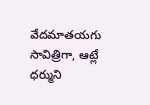వేదమాతయగు సావిత్రిగా, ఆట్లే ధర్ముని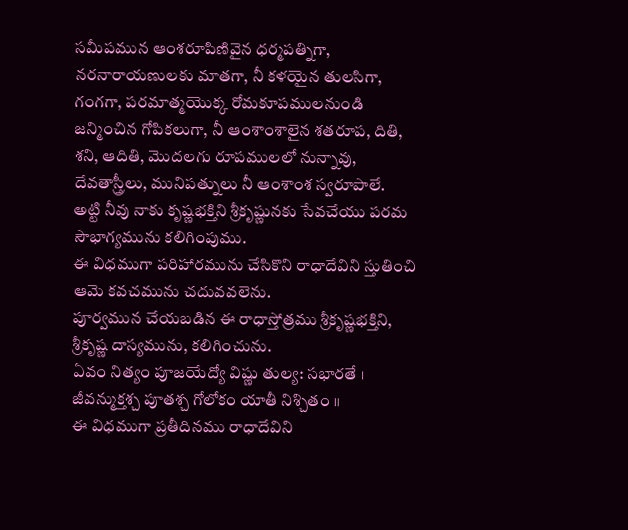సమీపమున ఆంశరూపిణివైన ధర్మపత్నిగా, నరనారాయణులకు మాతగా, నీ కళయైన తులసిగా, గంగగా, పరమాత్మయొక్క రోమకూపములనుండి జన్మించిన గోపికలుగా, నీ ఆంశాంశాలైన శతరూప, దితి, శని, ఆదితి, మొదలగు రూపములలో నున్నావు, దేవతాస్త్రీలు, మునిపత్నులు నీ ఆంశాంశ స్వరూపాలే.
అట్టి నీవు నాకు కృష్ణభక్తిని శ్రీకృష్ణునకు సేవచేయు పరమ సౌభాగ్యమును కలిగింపుము.
ఈ విధముగా పరిహారమును చేసికొని రాధాదేవిని స్తుతించి ఆమె కవచమును చదువవలెను.
పూర్వమున చేయబడిన ఈ రాధాస్తోత్రము శ్రీకృష్ణభక్తిని, శ్రీకృష్ణ దాస్యమును, కలిగించును.
ఏవం నిత్యం పూజయేద్యో విష్ణు తుల్య: సభారతే ।
జీవన్ముక్తశ్చ పూతశ్చ గోలోకం యాతీ నిశ్చితం ॥
ఈ విధముగా ప్రతీదినము రాధాదేవిని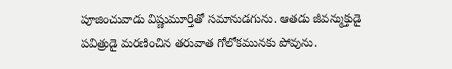పూజించువాడు విష్ణుమూర్తితో సమానుడగును. ఆతడు జీవన్ముక్తుడై పవిత్రుడై మరణించిన తరువాత గోలోకమునకు పోవును.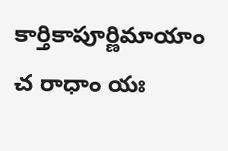కార్తికాపూర్ణిమాయాం చ రాధాం యః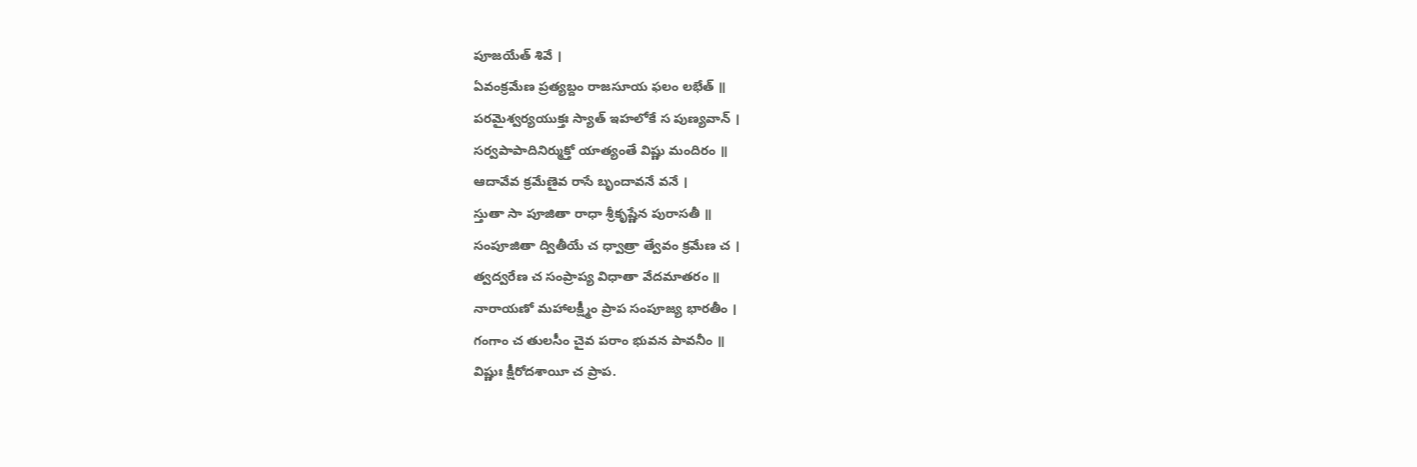పూజయేత్ శివే ।
ఏవంక్రమేణ ప్రత్యబ్దం రాజసూయ ఫలం లభేత్ ॥
పరమైశ్వర్యయుక్తః స్యాత్ ఇహలోకే స పుణ్యవాన్ ।
సర్వపాపాదినిర్ముక్తో యాత్యంతే విష్ణు మందిరం ॥
ఆదావేవ క్రమేణైవ రాసే బృందావనే వనే ।
స్తుతా సా పూజితా రాధా శ్రీకృష్ణేన పురాసతీ ॥
సంపూజితా ద్వితీయే చ ధ్వాత్రా త్వేవం క్రమేణ చ ।
త్వద్వరేణ చ సంప్రాప్య విధాతా వేదమాతరం ॥
నారాయణో మహాలక్ష్మీం ప్రాప సంపూజ్య భారతీం ।
గంగాం చ తులసీం చైవ పరాం భువన పావనీం ॥
విష్ణుః క్షీరోదశాయీ చ ప్రాప.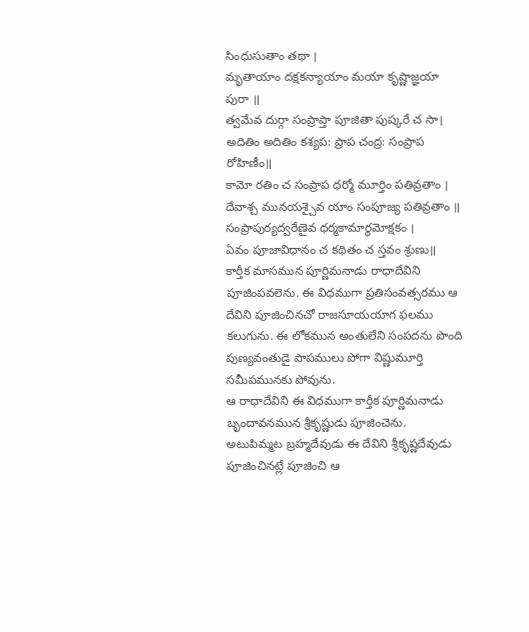సింధుసుతాం తథా ।
మృతాయాం దక్షకన్యాయాం మయా కృష్ణాజ్ఞయా పురా ॥
త్వమేవ దుర్గా సంప్రాప్తా పూజితా పుష్కరే చ సా।
అదితిం అదితిం కశ్యప: ప్రాప చంద్ర: సంప్రాప రోహిణీం॥
కామో రతిం చ సంప్రాప ధర్మో మూర్తిం పతివ్రతాం ।
దేవాశ్చ మునయశ్చైవ యాం సంపూజ్య పతివ్రతాం ॥
సంప్రాపుర్యద్వరేణైవ ధర్మకామార్థమోక్షకం ।
ఏవం పూజావిధానం చ కథితం చ స్తవం శ్రుణు॥
కార్తీక మాసమున పూర్ణిమనాడు రాధాదేవిని పూజింపవలెను. ఈ విధముగా ప్రతిసంవత్సరము ఆ దేవిని పూజించినచో రాజసూయయాగ ఫలము కలుగును. ఈ లోకమున అంతులేని సంపదను పొంది పుణ్యవంతుడై పాపములు పోగా విష్ణుమూర్తి సమీపమునకు పోవును.
ఆ రాధాదేవిని ఈ విధముగా కార్తీక పూర్ణిమనాడు బృందావనమున శ్రీకృష్ణుడు పూజించెను. అటుపిమ్మట బ్రహ్మదేవుడు ఈ దేవిని శ్రీకృష్ణదేవుడు పూజించినట్లే పూజించి ఆ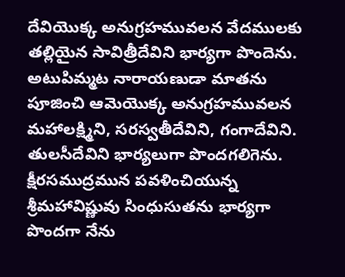దేవియొక్క అనుగ్రహమువలన వేదములకు తల్లియైన సావిత్రీదేవిని భార్యగా పొందెను. అటుపిమ్మట నారాయణుడా మాతను పూజించి ఆమెయొక్క అనుగ్రహమువలన మహాలక్ష్మిని, సరస్వతీదేవిని, గంగాదేవిని. తులసీదేవిని భార్యలుగా పొందగలిగెను.
క్షీరసముద్రమున పవళించియున్న శ్రీమహావిష్ణువు సింధుసుతను భార్యగా పొందగా నేను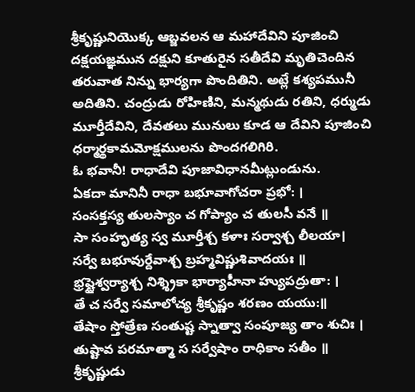శ్రీకృష్ణునియొక్క ఆబ్జవలన ఆ మహాదేవిని పూజించి దక్షయజ్ఞమున దక్షుని కూతురైన సతీదేవి మృతిచెందిన తరువాత నిన్ను భార్యగా పొందితిని. అట్లే కశ్యపమునీ అదితిని. చంద్రుడు రోహిణిని, మన్మథుడు రతిని, ధర్ముడు మూర్తీదేవిని, దేవతలు మునులు కూడ ఆ దేవిని పూజించి ధర్మార్థకామమోక్షములను పొందగలిగిరి.
ఓ భవానీ! రాధాదేవి పూజావిధానమీట్లుండును.
ఏకదా మానినీ రాధా బభూవాగోచరా ప్రభో: ।
సంసక్తస్య తులస్యాం చ గోప్యాం చ తులసీ వనే ॥
సా సంహృత్య స్వ మూర్తీశ్చ కళాః సర్వాశ్చ లీలయా।
సర్వే బభూవుర్దేవాశ్చ బ్రహ్మవిష్ణుశివాదయః ॥
భ్రష్టైశ్వర్యాశ్చ నిశ్శ్రికా భార్యాహీనా హ్యుపద్రుతా: ।
తే చ సర్వే సమాలోచ్య శ్రీకృష్ణం శరణం యయు:॥
తేషాం స్తోత్రేణ సంతుష్ట స్నాత్వా సంపూజ్య తాం శుచిః ।
తుష్టావ పరమాత్మా స సర్వేషాం రాధికాం సతీం ॥
శ్రీకృష్ణుడు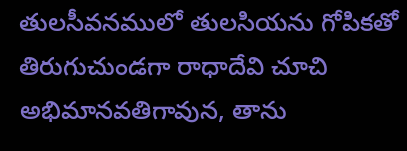తులసీవనములో తులసియను గోపికతో తిరుగుచుండగా రాధాదేవి చూచి అభిమానవతిగావున, తాను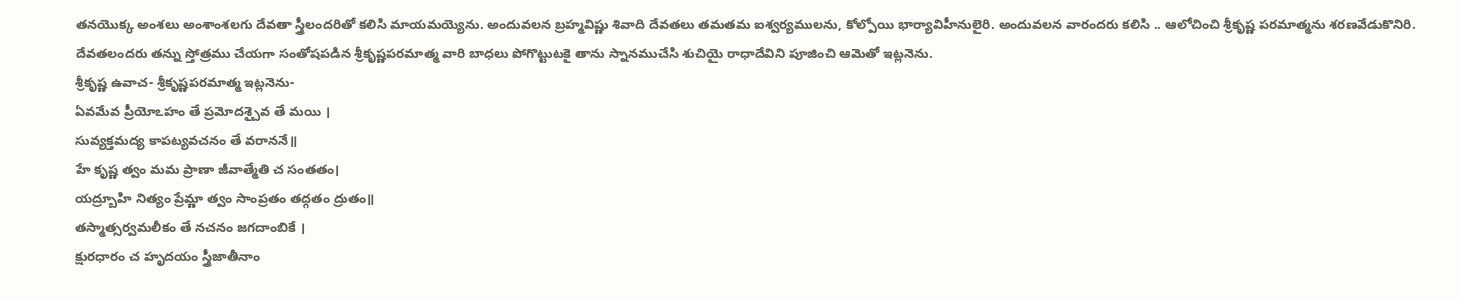తనయొక్క అంశలు అంశాంశలగు దేవతా స్త్రీలందరితో కలిసి మాయమయ్యెను. అందువలన బ్రహ్మవిష్ణు శివాది దేవతలు తమతమ ఐశ్వర్యములను, కోల్పోయి భార్యావిహీనులైరి. అందువలన వారందరు కలిసి .. ఆలోచించి శ్రీకృష్ణ పరమాత్మను శరణవేడుకొనిరి. దేవతలందరు తన్ను స్తోత్రము చేయగా సంతోషపడిన శ్రీకృష్ణపరమాత్మ వారి బాధలు పోగొట్టుటకై తాను స్నానముచేసి శుచియై రాధాదేవిని పూజించి ఆమెతో ఇట్లనెను.
శ్రీకృష్ణ ఉవాచ- శ్రీకృష్ణపరమాత్మ ఇట్లనెను-
ఏవమేవ ప్రీయోఽహం తే ప్రమోదశ్చైవ తే మయి ।
సువ్యక్తమద్య కాపట్యవచనం తే వరాననే॥
హే కృష్ణ త్వం మమ ప్రాణా జీవాత్మేతి చ సంతతం।
యద్ర్బూహి నిత్యం ప్రేమ్ణా త్వం సాంప్రతం తద్గతం ద్రుతం॥
తస్మాత్సర్వమలీకం తే నచనం జగదాంబికే ।
క్షురధారం చ హృదయం స్త్రీజాతీనాం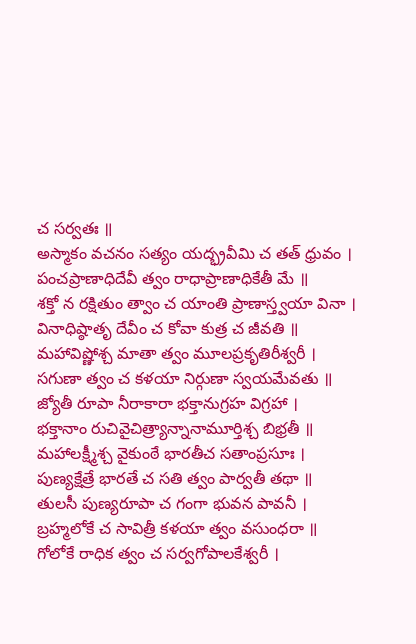చ సర్వతః ॥
అస్మాకం వచనం సత్యం యద్భ్రవీమి చ తత్ ధ్రువం ।
పంచప్రాణాధిదేవీ త్వం రాధాప్రాణాధికేతీ మే ॥
శక్తో న రక్షితుం త్వాం చ యాంతి ప్రాణాస్త్వయా వినా ।
వినాధిష్ఠాతృ దేవీం చ కోవా కుత్ర చ జీవతి ॥
మహావిష్ణోశ్చ మాతా త్వం మూలప్రకృతిరీశ్వరీ ।
సగుణా త్వం చ కళయా నిర్గుణా స్వయమేవతు ॥
జ్యోతీ రూపా నీరాకారా భక్తానుగ్రహ విగ్రహా ।
భక్తానాం రుచివైచిత్ర్యాన్నానామూర్తిశ్చ బిభ్రతీ ॥
మహాలక్ష్మీశ్చ వైకుంఠే భారతీచ సతాంప్రసూః ।
పుణ్యక్షేత్రే భారతే చ సతి త్వం పార్వతీ తథా ॥
తులసీ పుణ్యరూపా చ గంగా భువన పావనీ ।
బ్రహ్మలోకే చ సావిత్రీ కళయా త్వం వసుంధరా ॥
గోలోకే రాధిక త్వం చ సర్వగోపాలకేశ్వరీ ।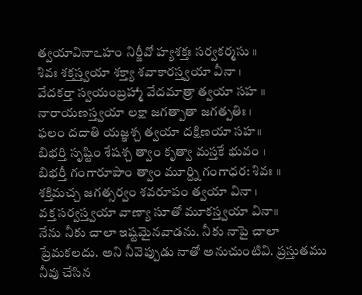త్వయావినాఽహం నిర్జీవో హ్యశక్తః సర్వకర్మసు ॥
శివః శక్తస్త్వయా శక్త్యా శవాకారస్త్వయా వీనా ।
వేదకర్తా స్వయంబ్రహ్మా వేదమాత్రా త్వయా సహ ॥
నారాయణస్త్వయా లక్షా జగత్పాతా జగత్పతిః ।
ఫలం దదాతి యజ్ఞశ్చ త్వయా దక్షిణయా సహ॥
బిభర్తి సృష్టిం శేషశ్చ త్వాం కృత్వా మస్తకే భువం ।
బిభర్తీ గంగారూపాం త్వాం మూర్ద్ని గంగాధర: శివః ॥
శక్తిమచ్చ జగత్సర్వం శవరూపం త్వయా వినా ।
వక్త సర్వస్త్వయా వాణ్యా సూతో మూకస్త్వయా వినా॥
నేను నీకు చాలా ఇష్టమైనవాడను. నీకు నాపై చాలా ప్రేమకలదు. అని నీవెప్పుడు నాతో అనుచుంటివి. ప్రస్తుతము నీవు చేసిన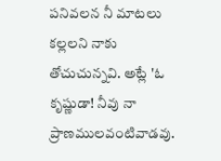పనివలన నీ మాటలు కల్లలని నాకు తోచుచున్నవి. అట్లే 'ఓ కృష్ణుడా! నీవు నా ప్రాణములవంటివాడవు.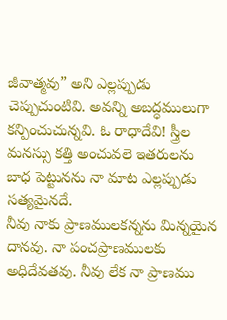జీవాత్మవు” అని ఎల్లప్పుడు చెప్పుచుంటివి. అవన్ని అబద్ధములుగా కన్పించుచున్నవి. ఓ రాధాదేవి! స్త్రీల మనస్సు కత్తి అంచువలె ఇతరులను బాధ పెట్టునను నా మాట ఎల్లప్పుడు సత్యమైనదే.
నీవు నాకు ప్రాణములకన్నను మిన్నయైన దానవు. నా పంచప్రాణములకు అధిదేవతవు. నీవు లేక నా ప్రాణము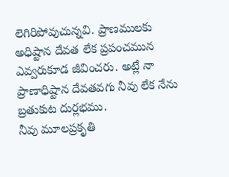లెగిరిపోవుచున్నవి. ప్రాణములకు అధిష్టాన దేవత లేక ప్రపంచమున ఎవ్వరుకూడ జీవించరు. అట్లే నా ప్రాణాధిష్టాన దేవతవగు నీవు లేక నేను బ్రతుకుట దుర్లభము.
నీవు మూలప్రకృతి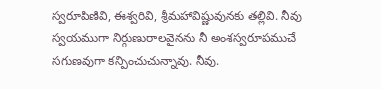స్వరూపిణివి, ఈశ్వరివి, శ్రీమహావిష్ణువునకు తల్లివి. నీవు స్వయముగా నిర్గుణురాలవైనను నీ అంశస్వరూపముచే సగుణవుగా కన్పించుచున్నావు. నీవు.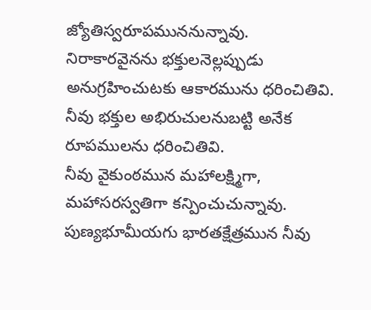జ్యోతిస్వరూపముననున్నావు. నిరాకారవైనను భక్తులనెల్లప్పుడు అనుగ్రహించుటకు ఆకారమును ధరించితివి. నీవు భక్తుల అభిరుచులనుబట్టి అనేక రూపములను ధరించితివి.
నీవు వైకుంఠమున మహాలక్ష్మిగా, మహాసరస్వతిగా కన్పించుచున్నావు. పుణ్యభూమీయగు భారతక్షేత్రమున నీవు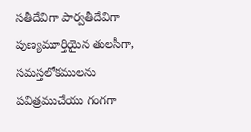సతీదేవిగా పార్వతీదేవిగా పుణ్యమూర్తియైన తులసీగా, సమస్తలోకములను పవిత్రముచేయు గంగగా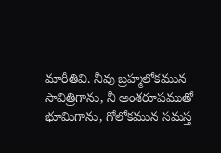మారీతివి. నీవు బ్రహ్మలోకమున సావిత్రిగాను, నీ అంశరూపముతో భూమిగాను, గోలోకమున సమస్త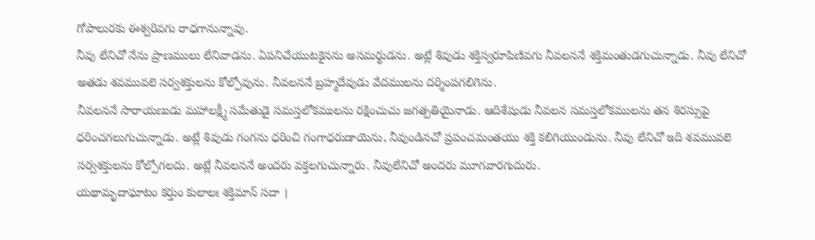గోపాలురకు ఈశ్వరివగు రాధగానున్నావు.
నీవు లేనిచో నేను ప్రాణములు లేనివాడను. ఏపనిచేయుటకైనను అసమర్థుడను. అట్లే శివుడు శక్తిస్వరూపిణివగు నీవలననే శక్తిమంతుడగుచున్నాడు. నీవు లేనిచో అతడు శవమువలె సర్వశక్తులను కోల్పోవును. నీవలననే బ్రహ్మదేవుడు వేదములను దర్శింపగలిగెను.
నీవలననే సారాయణుడు మహాలక్ష్మీ సమేతుడై సమస్తలోకములను రక్షించుచు జగత్పతియైనాడు. ఆదిశేషుడు నీవలన సమస్తలోకములను తన శిరస్సుపై ధరించగలుగుచున్నాడు. అట్లే శివుడు గంగను ధరించి గంగాధరుడాయెను, నీవుండినచో ప్రపంచమంతయు శక్తి కలిగియుండును. నీవు లేనిచో ఇది శవమువలె సర్వశక్తులను కోల్పోగలదు. అట్లే నీవలననే అందరు వక్తలగుచున్నారు. నీవులేనిచో అందరు మూగవారగుదురు.
యథామృదాఘాటం కర్తుం కులాలః శక్తిమాన్ సదా ।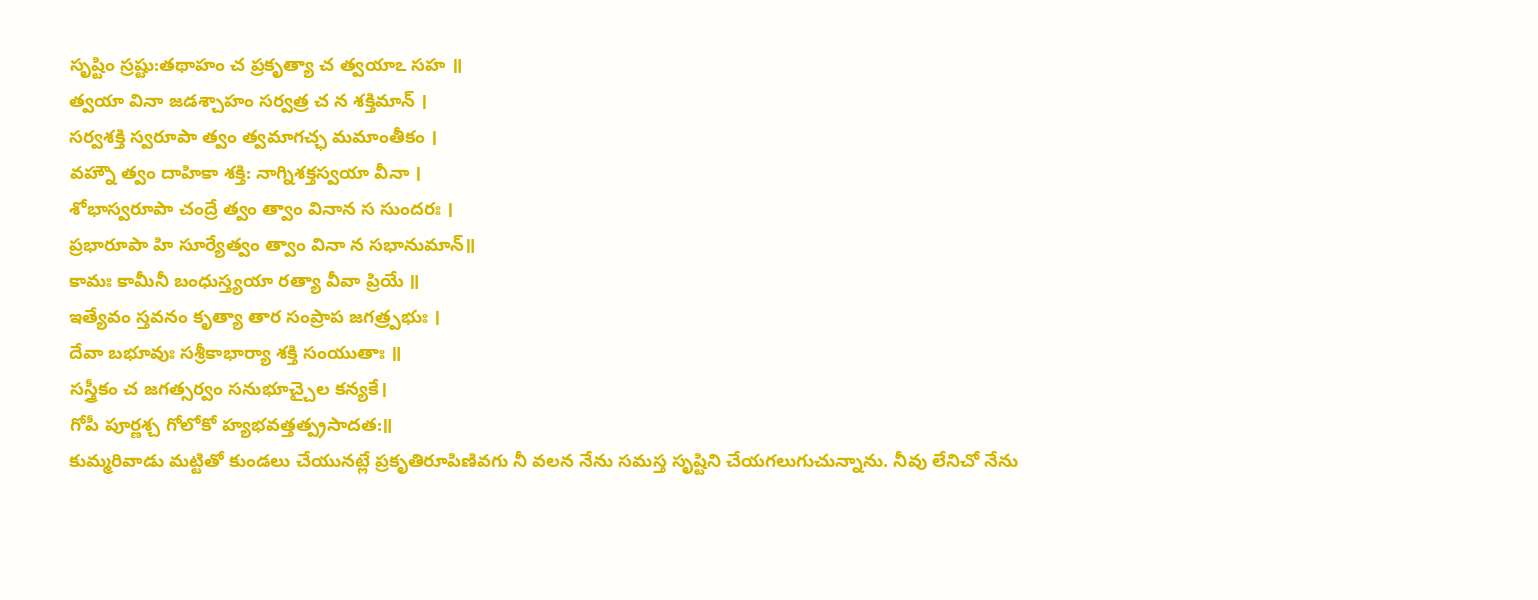సృష్టిం స్రష్టు:తథాహం చ ప్రకృత్యా చ త్వయాఽ సహ ॥
త్వయా వినా జడశ్చాహం సర్వత్ర చ న శక్తిమాన్ ।
సర్వశక్తి స్వరూపా త్వం త్వమాగచ్ఛ మమాంతీకం ।
వహ్నౌ త్వం దాహికా శక్తి: నాగ్నిశక్తస్వయా వీనా ।
శోభాస్వరూపా చంద్రే త్వం త్వాం వినాన స సుందరః ।
ప్రభారూపా హి సూర్యేత్వం త్వాం వినా న సభానుమాన్॥
కామః కామీనీ బంధుస్త్యయా రత్యా వీవా ప్రియే ॥
ఇత్యేవం స్తవనం కృత్యా తార సంప్రాప జగత్ర్పభుః ।
దేవా బభూవుః సశ్రీకాభార్యా శక్తి సంయుతాః ॥
సస్త్రీకం చ జగత్సర్వం సనుభూచ్చైల కన్యకే।
గోపీ పూర్ణశ్చ గోలోకో హ్యభవత్తత్ప్రసాదత:॥
కుమ్మరివాడు మట్టితో కుండలు చేయునట్లే ప్రకృతిరూపిణివగు నీ వలన నేను సమస్త సృష్టిని చేయగలుగుచున్నాను. నీవు లేనిచో నేను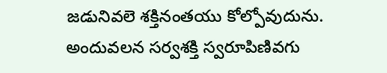జడునివలె శక్తినంతయు కోల్పోవుదును. అందువలన సర్వశక్తి స్వరూపిణివగు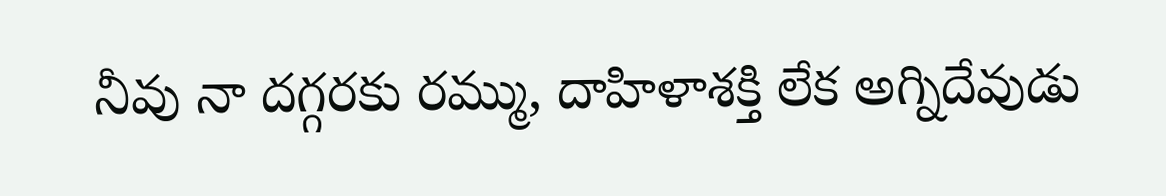నీవు నా దగ్గరకు రమ్ము, దాహిళాశక్తి లేక అగ్నిదేవుడు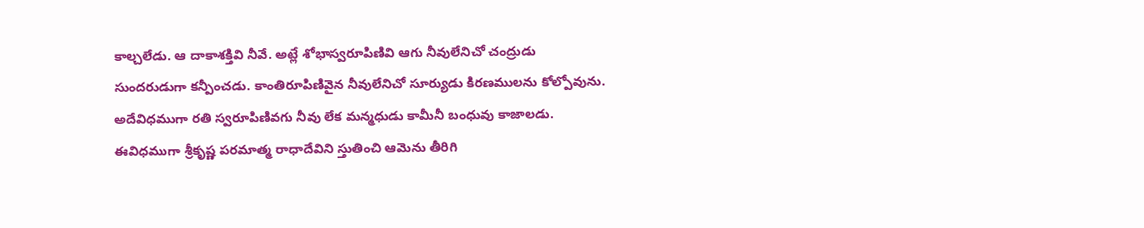కాల్చలేడు. ఆ దాకాశక్తివి నీవే. అట్లే శోభాస్వరూపిణివి ఆగు నీవులేనిచో చంద్రుడు సుందరుడుగా కన్పీంచడు. కాంతిరూపిణివైన నీవులేనిచో సూర్యుడు కిరణములను కోల్పోవును. అదేవిధముగా రతి స్వరూపిణివగు నీవు లేక మన్మధుడు కామీనీ బంధువు కాజాలడు.
ఈవిధముగా శ్రీకృష్ణ పరమాత్మ రాధాదేవిని స్తుతించి ఆమెను తీరిగి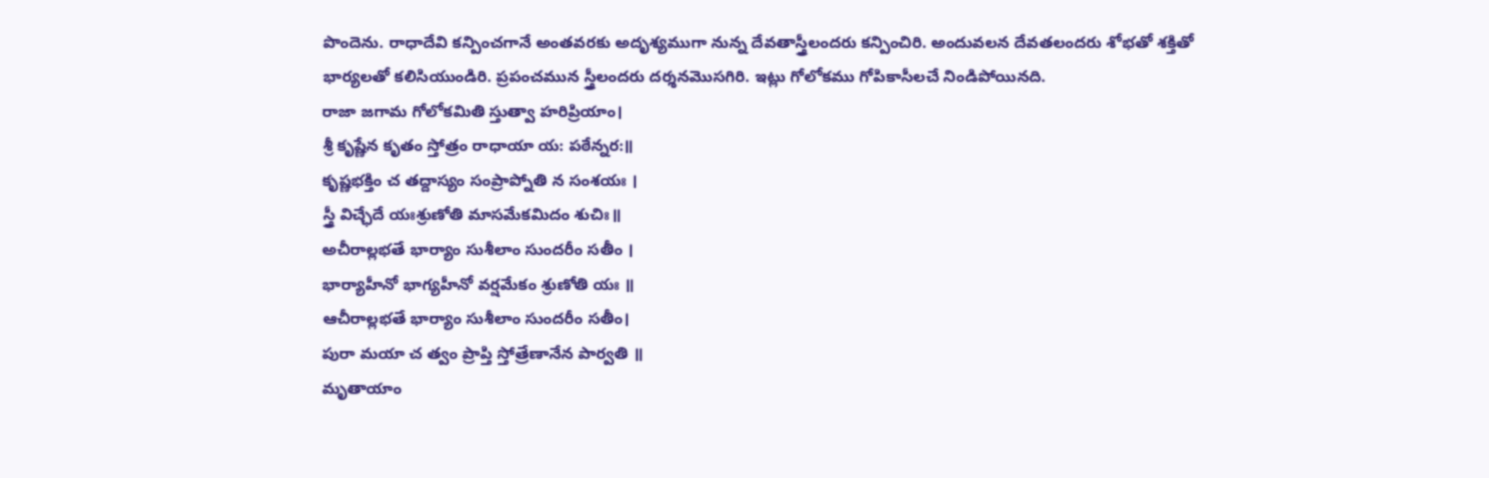పొందెను. రాధాదేవి కన్పించగానే అంతవరకు అదృశ్యముగా నున్న దేవతాస్త్రీలందరు కన్పించిరి. అందువలన దేవతలందరు శోభతో శక్తితో భార్యలతో కలిసియుండిరి. ప్రపంచమున స్త్రీలందరు దర్శనమొసగిరి. ఇట్లు గోలోకము గోపికాసీలచే నిండిపోయినది.
రాజా జగామ గోలోకమితి స్తుత్వా హరిప్రియాం।
శ్రీ కృష్ణేన కృతం స్తోత్రం రాధాయా య: పఠేన్నర:॥
కృష్ణభక్తిం చ తద్దాస్యం సంప్రాప్నోతి న సంశయః ।
స్త్రీ విచ్ఛేదే యఃశ్రుణోతి మాసమేకమిదం శుచిః॥
అచీరాల్లభతే భార్యాం సుశీలాం సుందరీం సతీం ।
భార్యాహీనో భాగ్యహీనో వర్షమేకం శ్రుణోతి యః ॥
ఆచీరాల్లభతే భార్యాం సుశీలాం సుందరీం సతీం।
పురా మయా చ త్వం ప్రాప్తి స్తోత్రేణానేన పార్వతి ॥
మృతాయాం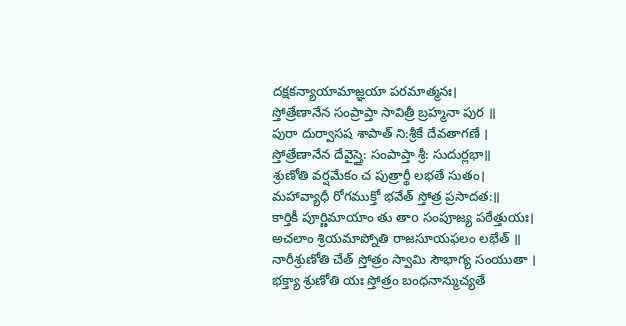దక్షకన్యాయామాజ్ఞయా పరమాత్మనః।
స్తోత్రేణానేన సంప్రాప్తా సావిత్రీ బ్రహ్మనా పుర ॥
పురా దుర్వాసష శాపాత్ ని:శ్రీకే దేవతాగణే ।
స్తోత్రేణానేన దేవైస్తై: సంపాప్తా శ్రీ: సుదుర్లభా॥
శ్రుణోతి వర్షమేకం చ పుత్రార్థీ లభతే సుతం।
మహావ్యాధీ రోగముక్తో భవేత్ స్తోత్ర ప్రసాదత:॥
కార్తికీ పూర్ణిమాయాం తు తాo సంపూజ్య పఠేత్తుయః।
అచలాం శ్రియమాప్నోతి రాజసూయఫలం లభేత్ ॥
నారీశ్రుణోతి చేత్ స్తోత్రం స్వామి సౌభాగ్య సంయుతా ।
భక్త్యా శ్రుణోతి యః స్తోత్రం బంధనాన్ముచ్యతే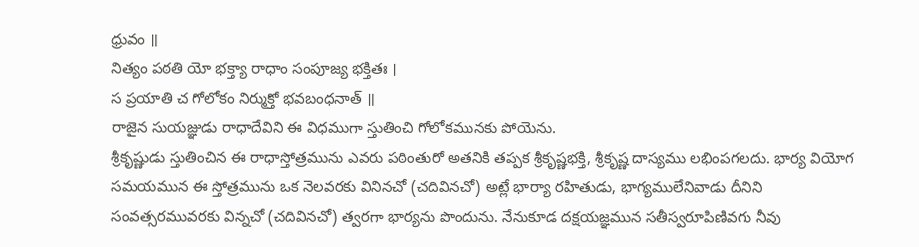ధ్రువం ॥
నిత్యం పఠతి యో భక్త్యా రాధాం సంపూజ్య భక్తితః ।
స ప్రయాతి చ గోలోకం నిర్ముక్తో భవబంధనాత్ ॥
రాజైన సుయజ్ఞుడు రాధాదేవిని ఈ విధముగా స్తుతించి గోలోకమునకు పోయెను.
శ్రీకృష్ణుడు స్తుతించిన ఈ రాధాస్తోత్రమును ఎవరు పఠింతురో అతనికి తప్పక శ్రీకృష్ణభక్తి, శ్రీకృష్ణ దాస్యము లభింపగలదు. భార్య వియోగ సమయమున ఈ స్తోత్రమును ఒక నెలవరకు వినినచో (చదివినచో) అట్లే భార్యా రహితుడు, భాగ్యములేనివాడు దీనిని సంవత్సరమువరకు విన్నచో (చదివినచో) త్వరగా భార్యను పొందును. నేనుకూడ దక్షయజ్ఞమున సతీస్వరూపిణివగు నీవు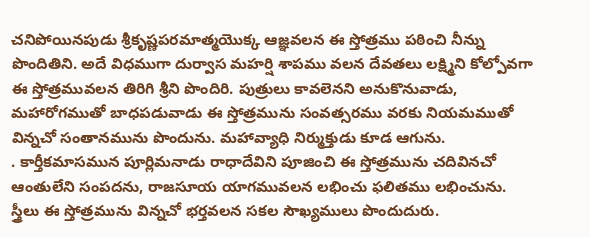చనిపోయినపుడు శ్రీకృష్ణపరమాత్మయొక్క ఆజ్ఞవలన ఈ స్తోత్రము పఠించి నీన్ను పొందితిని. అదే విధముగా దుర్వాస మహర్షి శాపము వలన దేవతలు లక్ష్మిని కోల్పోవగా ఈ స్తోత్రమువలన తిరిగి శ్రీని పొందిరి. పుత్రులు కావలెనని అనుకొనువాడు, మహారోగముతో బాధపడువాడు ఈ స్తోత్రమును సంవత్సరము వరకు నియమముతో విన్నచో సంతానమును పొందును. మహావ్యాధి నిర్ముక్తుడు కూడ ఆగును.
. కార్తీకమాసమున పూర్లిమనాడు రాధాదేవిని పూజించి ఈ స్తోత్రమును చదివినచో ఆంతులేని సంపదను, రాజసూయ యాగమువలన లభించు ఫలితము లభించును.
స్త్రీలు ఈ స్తోత్రమును విన్నచో భర్తవలన సకల సౌఖ్యములు పొందుదురు.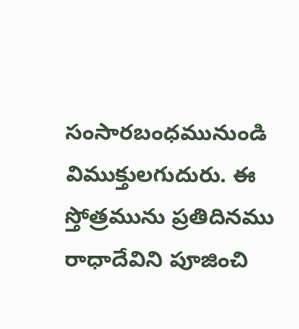సంసారబంధమునుండి విముక్తులగుదురు. ఈ స్తోత్రమును ప్రతిదినము రాధాదేవిని పూజించి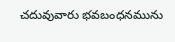చదువువారు భవబంధనమును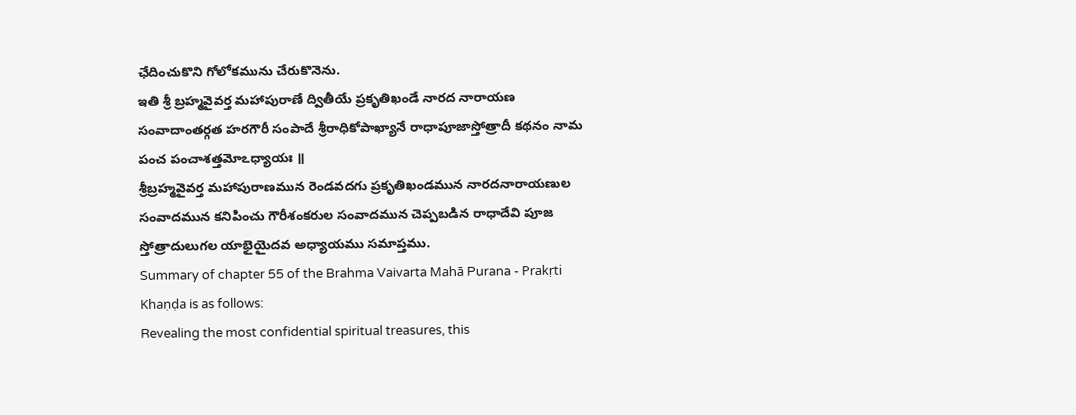ఛేదించుకొని గోలోకమును చేరుకొనెను.
ఇతి శ్రీ బ్రహ్మవైవర్త మహాపురాణే ద్వితీయే ప్రకృతిఖండే నారద నారాయణ సంవాదాంతర్గత హరగౌరీ సంపాదే శ్రీరాధికోపాఖ్యానే రాధాపూజాస్తోత్రాదీ కథనం నామ పంచ పంచాశత్తమోఽధ్యాయః ॥
శ్రీబ్రహ్మవైవర్త మహాపురాణమున రెండవదగు ప్రకృతిఖండమున నారదనారాయణుల సంవాదమున కనిపించు గౌరీశంకరుల సంవాదమున చెప్పబడిన రాధాదేవి పూజ స్తోత్రాదులుగల యాభైయైదవ అధ్యాయము సమాప్తము.
Summary of chapter 55 of the Brahma Vaivarta Mahā Purana - Prakṛti Khaṇḍa is as follows:
Revealing the most confidential spiritual treasures, this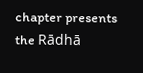chapter presents the Rādhā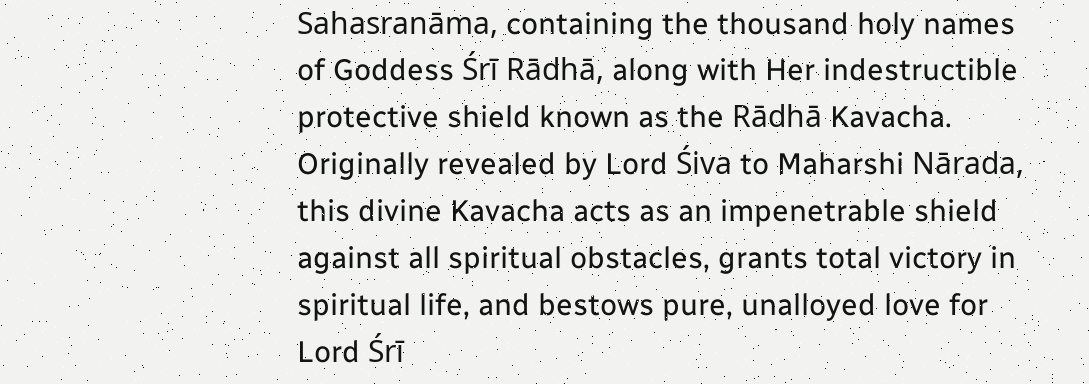Sahasranāma, containing the thousand holy names of Goddess Śrī Rādhā, along with Her indestructible protective shield known as the Rādhā Kavacha. Originally revealed by Lord Śiva to Maharshi Nārada, this divine Kavacha acts as an impenetrable shield against all spiritual obstacles, grants total victory in spiritual life, and bestows pure, unalloyed love for Lord Śrī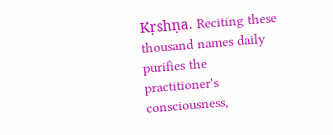Kṛshṇa. Reciting these thousand names daily purifies the practitioner's consciousness,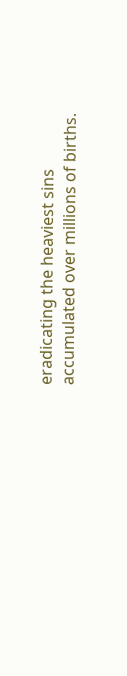eradicating the heaviest sins accumulated over millions of births.